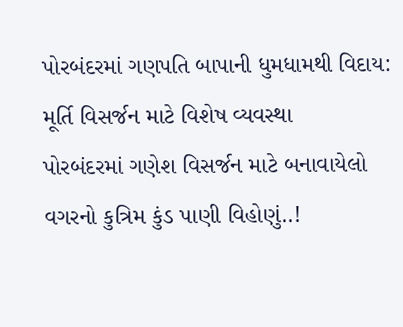પોરબંદરમાં ગણપતિ બાપાની ધુમધામથી વિદાય: મૂર્તિ વિસર્જન માટે વિશેષ વ્યવસ્થા
પોરબંદરમાં ગણેશ વિસર્જન માટે બનાવાયેલો વગરનો કુત્રિમ કુંડ પાણી વિહોણું..!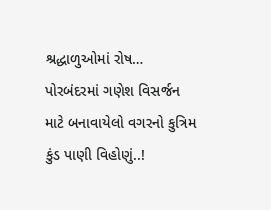શ્રદ્ધાળુઓમાં રોષ…
પોરબંદરમાં ગણેશ વિસર્જન માટે બનાવાયેલો વગરનો કુત્રિમ કુંડ પાણી વિહોણું..!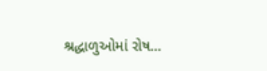શ્રદ્ધાળુઓમાં રોષ…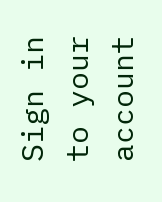Sign in to your account